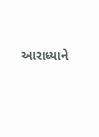આરાધ્યાને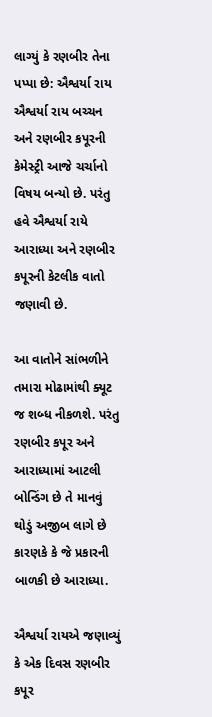લાગ્યું કે રણબીર તેના પપ્પા છે: ઐશ્વર્યા રાય
ઐશ્વર્યા રાય બચ્ચન અને રણબીર કપૂરની કેમેસ્ટ્રી આજે ચર્ચાનો વિષય બન્યો છે. પરંતુ હવે ઐશ્વર્યા રાયે આરાધ્યા અને રણબીર કપૂરની કેટલીક વાતો જણાવી છે.

આ વાતોને સાંભળીને તમારા મોઢામાંથી ક્યૂટ જ શબ્ધ નીકળશે. પરંતુ રણબીર કપૂર અને આરાધ્યામાં આટલી બોન્ડિંગ છે તે માનવું થોડું અજીબ લાગે છે કારણકે કે જે પ્રકારની બાળકી છે આરાધ્યા.

ઐશ્વર્યા રાયએ જણાવ્યું કે એક દિવસ રણબીર કપૂર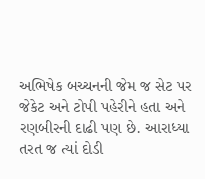અભિષેક બચ્ચનની જેમ જ સેટ પર જેકેટ અને ટોપી પહેરીને હતા અને રણબીરની દાઢી પણ છે. આરાધ્યા તરત જ ત્યાં દોડી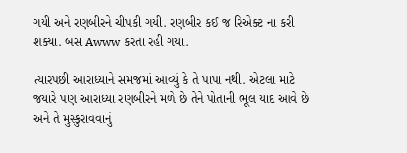ગયી અને રણબીરને ચીપકી ગયી. રણબીર કઈ જ રિએક્ટ ના કરી શક્યા. બસ Awww કરતા રહી ગયા.

ત્યારપછી આરાધ્યાને સમજમાં આવ્યું કે તે પાપા નથી. એટલા માટે જયારે પણ આરાધ્યા રણબીરને મળે છે તેને પોતાની ભૂલ યાદ આવે છે અને તે મુસ્કુરાવવાનું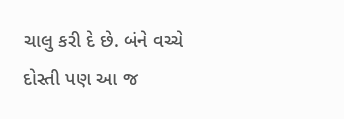ચાલુ કરી દે છે. બંને વચ્ચે દોસ્તી પણ આ જ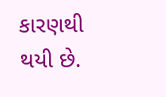કારણથી થયી છે.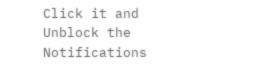Click it and Unblock the Notifications